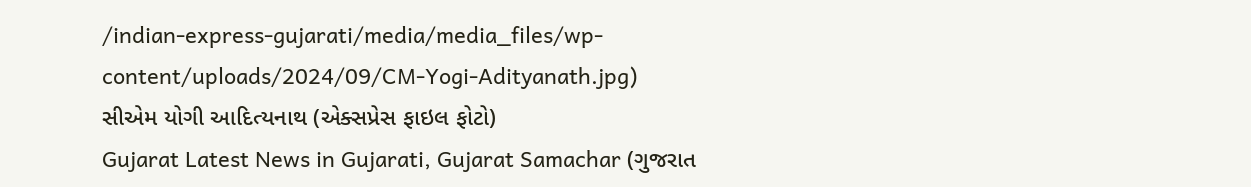/indian-express-gujarati/media/media_files/wp-content/uploads/2024/09/CM-Yogi-Adityanath.jpg)
સીએમ યોગી આદિત્યનાથ (એક્સપ્રેસ ફાઇલ ફોટો)
Gujarat Latest News in Gujarati, Gujarat Samachar (ગુજરાત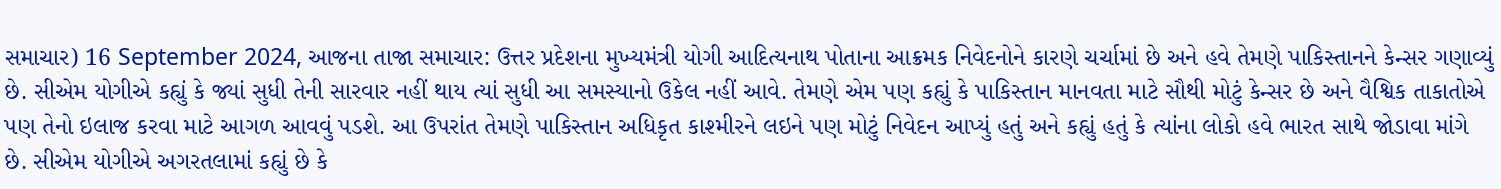સમાચાર) 16 September 2024, આજના તાજા સમાચાર: ઉત્તર પ્રદેશના મુખ્યમંત્રી યોગી આદિત્યનાથ પોતાના આક્રમક નિવેદનોને કારણે ચર્ચામાં છે અને હવે તેમણે પાકિસ્તાનને કેન્સર ગણાવ્યું છે. સીએમ યોગીએ કહ્યું કે જ્યાં સુધી તેની સારવાર નહીં થાય ત્યાં સુધી આ સમસ્યાનો ઉકેલ નહીં આવે. તેમણે એમ પણ કહ્યું કે પાકિસ્તાન માનવતા માટે સૌથી મોટું કેન્સર છે અને વૈશ્વિક તાકાતોએ પણ તેનો ઇલાજ કરવા માટે આગળ આવવું પડશે. આ ઉપરાંત તેમણે પાકિસ્તાન અધિકૃત કાશ્મીરને લઇને પણ મોટું નિવેદન આપ્યું હતું અને કહ્યું હતું કે ત્યાંના લોકો હવે ભારત સાથે જોડાવા માંગે છે. સીએમ યોગીએ અગરતલામાં કહ્યું છે કે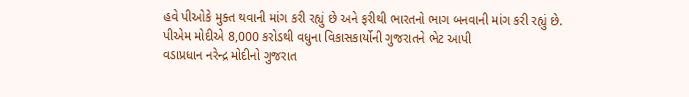હવે પીઓકે મુક્ત થવાની માંગ કરી રહ્યું છે અને ફરીથી ભારતનો ભાગ બનવાની માંગ કરી રહ્યું છે.
પીએમ મોદીએ 8,000 કરોડથી વધુના વિકાસકાર્યોની ગુજરાતને ભેટ આપી
વડાપ્રધાન નરેન્દ્ર મોદીનો ગુજરાત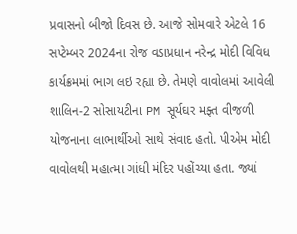પ્રવાસનો બીજો દિવસ છે. આજે સોમવારે એટલે 16 સપ્ટેમ્બર 2024ના રોજ વડાપ્રધાન નરેન્દ્ર મોદી વિવિધ કાર્યક્રમમાં ભાગ લઇ રહ્યા છે. તેમણે વાવોલમાં આવેલી શાલિન-2 સોસાયટીના PM સૂર્યઘર મફ્ત વીજળી યોજનાના લાભાર્થીઓ સાથે સંવાદ હતો. પીએમ મોદી વાવોલથી મહાત્મા ગાંધી મંદિર પહોંચ્યા હતા. જ્યાં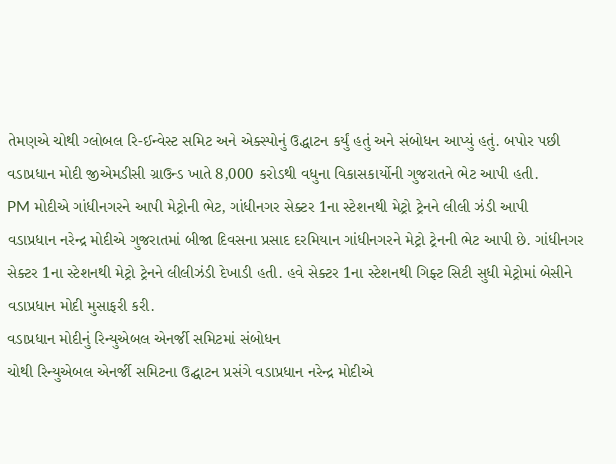તેમણએ ચોથી ગ્લોબલ રિ-ઈન્વેસ્ટ સમિટ અને એક્સ્પોનું ઉદ્ધાટન કર્યું હતું અને સંબોધન આપ્યું હતું. બપોર પછી વડાપ્રધાન મોદી જીએમડીસી ગ્રાઉન્ડ ખાતે 8,000 કરોડથી વધુના વિકાસકાર્યોની ગુજરાતને ભેટ આપી હતી.
PM મોદીએ ગાંધીનગરને આપી મેટ્રોની ભેટ, ગાંધીનગર સેક્ટર 1ના સ્ટેશનથી મેટ્રો ટ્રેનને લીલી ઝંડી આપી
વડાપ્રધાન નરેન્દ્ર મોદીએ ગુજરાતમાં બીજા દિવસના પ્રસાદ દરમિયાન ગાંધીનગરને મેટ્રો ટ્રેનની ભેટ આપી છે. ગાંધીનગર સેક્ટર 1ના સ્ટેશનથી મેટ્રો ટ્રેનને લીલીઝંડી દેખાડી હતી. હવે સેક્ટર 1ના સ્ટેશનથી ગિફ્ટ સિટી સુધી મેટ્રોમાં બેસીને વડાપ્રધાન મોદી મુસાફરી કરી.
વડાપ્રધાન મોદીનું રિન્યુએબલ એનર્જી સમિટમાં સંબોધન
ચોથી રિન્યુએબલ એનર્જી સમિટના ઉદ્ઘાટન પ્રસંગે વડાપ્રધાન નરેન્દ્ર મોદીએ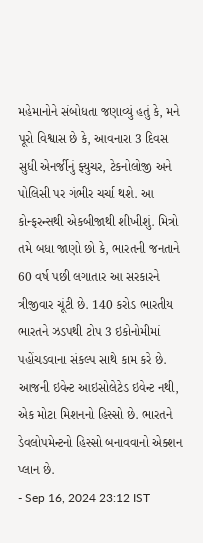મહેમાનોને સંબોધતા જણાવ્યું હતું કે, મને પૂરો વિશ્વાસ છે કે, આવનારા 3 દિવસ સુધી એનર્જીનું ફ્યુચર, ટેકનોલોજી અને પોલિસી પર ગંભીર ચર્ચા થશે. આ કોન્ફરન્સથી એકબીજાથી શીખીશું. મિત્રો તમે બધા જાણો છો કે, ભારતની જનતાને 60 વર્ષ પછી લગાતાર આ સરકારને ત્રીજીવાર ચૂંટી છે. 140 કરોડ ભારતીય ભારતને ઝડપથી ટોપ 3 ઇકોનોમીમાં પહોંચડવાના સંકલ્પ સાથે કામ કરે છે. આજની ઇવેન્ટ આઇસોલેટેડ ઇવેન્ટ નથી, એક મોટા મિશનનો હિસ્સો છે. ભારતને ડેવલોપમેન્ટનો હિસ્સો બનાવવાનો એક્શન પ્લાન છે.
- Sep 16, 2024 23:12 IST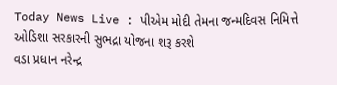Today News Live : પીએમ મોદી તેમના જન્મદિવસ નિમિત્તે ઓડિશા સરકારની સુભદ્રા યોજના શરૂ કરશે
વડા પ્રધાન નરેન્દ્ર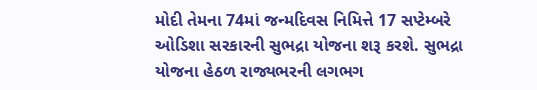મોદી તેમના 74માં જન્મદિવસ નિમિત્તે 17 સપ્ટેમ્બરે ઓડિશા સરકારની સુભદ્રા યોજના શરૂ કરશે. સુભદ્રા યોજના હેઠળ રાજ્યભરની લગભગ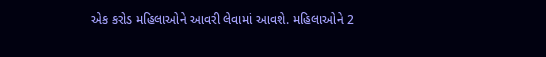એક કરોડ મહિલાઓને આવરી લેવામાં આવશે. મહિલાઓને 2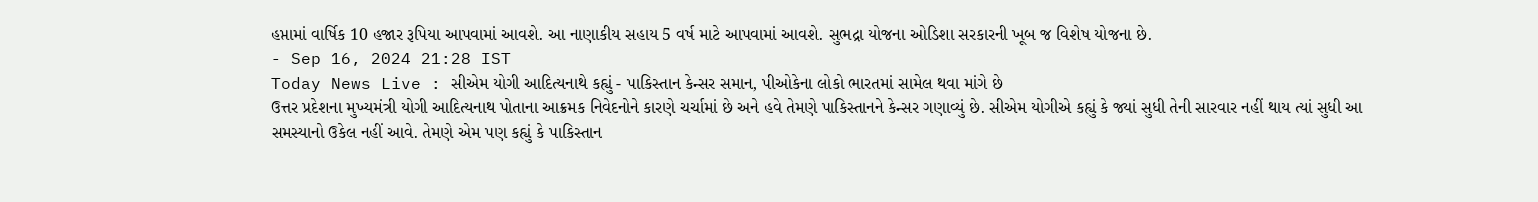હપ્તામાં વાર્ષિક 10 હજાર રૂપિયા આપવામાં આવશે. આ નાણાકીય સહાય 5 વર્ષ માટે આપવામાં આવશે. સુભદ્રા યોજના ઓડિશા સરકારની ખૂબ જ વિશેષ યોજના છે.
- Sep 16, 2024 21:28 IST
Today News Live : સીએમ યોગી આદિત્યનાથે કહ્યું - પાકિસ્તાન કેન્સર સમાન, પીઓકેના લોકો ભારતમાં સામેલ થવા માંગે છે
ઉત્તર પ્રદેશના મુખ્યમંત્રી યોગી આદિત્યનાથ પોતાના આક્રમક નિવેદનોને કારણે ચર્ચામાં છે અને હવે તેમણે પાકિસ્તાનને કેન્સર ગણાવ્યું છે. સીએમ યોગીએ કહ્યું કે જ્યાં સુધી તેની સારવાર નહીં થાય ત્યાં સુધી આ સમસ્યાનો ઉકેલ નહીં આવે. તેમણે એમ પણ કહ્યું કે પાકિસ્તાન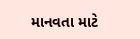માનવતા માટે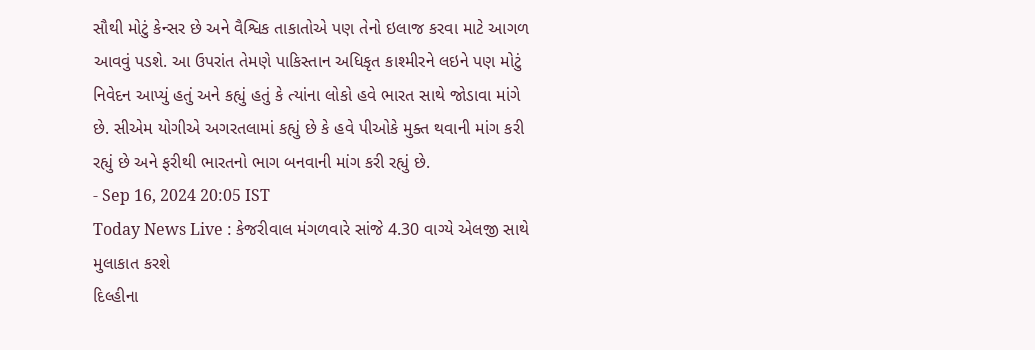સૌથી મોટું કેન્સર છે અને વૈશ્વિક તાકાતોએ પણ તેનો ઇલાજ કરવા માટે આગળ આવવું પડશે. આ ઉપરાંત તેમણે પાકિસ્તાન અધિકૃત કાશ્મીરને લઇને પણ મોટું નિવેદન આપ્યું હતું અને કહ્યું હતું કે ત્યાંના લોકો હવે ભારત સાથે જોડાવા માંગે છે. સીએમ યોગીએ અગરતલામાં કહ્યું છે કે હવે પીઓકે મુક્ત થવાની માંગ કરી રહ્યું છે અને ફરીથી ભારતનો ભાગ બનવાની માંગ કરી રહ્યું છે.
- Sep 16, 2024 20:05 IST
Today News Live : કેજરીવાલ મંગળવારે સાંજે 4.30 વાગ્યે એલજી સાથે મુલાકાત કરશે
દિલ્હીના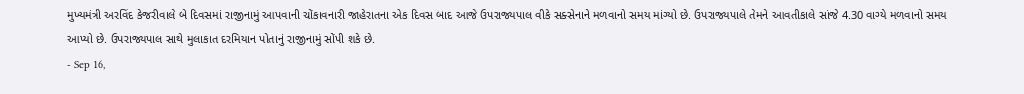મુખ્યમંત્રી અરવિંદ કેજરીવાલે બે દિવસમાં રાજીનામું આપવાની ચોંકાવનારી જાહેરાતના એક દિવસ બાદ આજે ઉપરાજ્યપાલ વીકે સક્સેનાને મળવાનો સમય માંગ્યો છે. ઉપરાજ્યપાલે તેમને આવતીકાલે સાંજે 4.30 વાગ્યે મળવાનો સમય આપ્યો છે. ઉપરાજ્યપાલ સાથે મુલાકાત દરમિયાન પોતાનું રાજીનામું સોંપી શકે છે.
- Sep 16,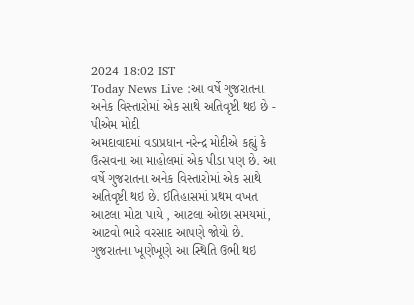2024 18:02 IST
Today News Live :આ વર્ષે ગુજરાતના અનેક વિસ્તારોમાં એક સાથે અતિવૃષ્ટી થઇ છે - પીએમ મોદી
અમદાવાદમાં વડાપ્રધાન નરેન્દ્ર મોદીએ કહ્યું કે ઉત્સવના આ માહોલમાં એક પીડા પણ છે. આ વર્ષે ગુજરાતના અનેક વિસ્તારોમાં એક સાથે અતિવૃષ્ટી થઇ છે. ઈતિહાસમાં પ્રથમ વખત આટલા મોટા પાયે , આટલા ઓછા સમયમાં, આટવો ભારે વરસાદ આપણે જોયો છે. ગુજરાતના ખૂણેખૂણે આ સ્થિતિ ઉભી થઇ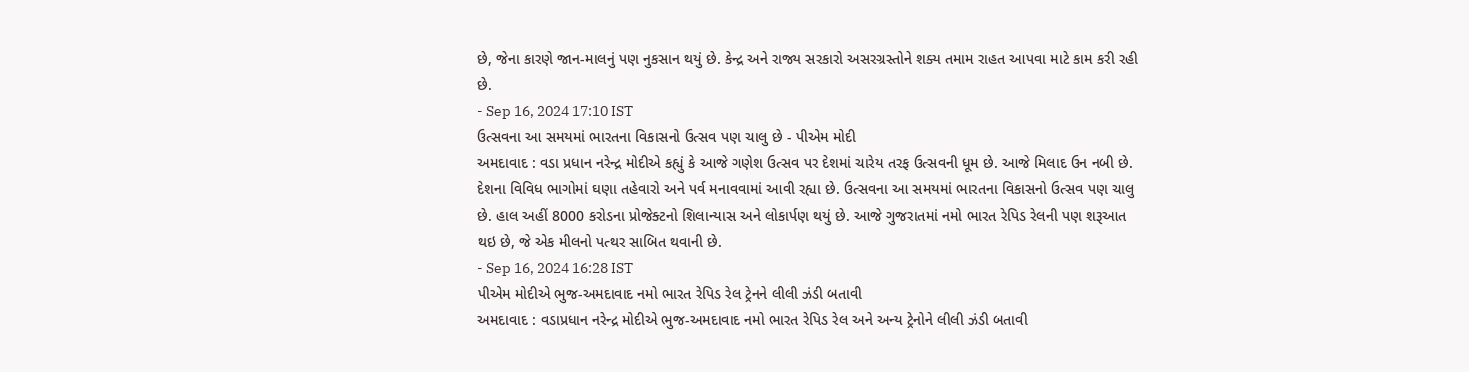છે, જેના કારણે જાન-માલનું પણ નુકસાન થયું છે. કેન્દ્ર અને રાજ્ય સરકારો અસરગ્રસ્તોને શક્ય તમામ રાહત આપવા માટે કામ કરી રહી છે.
- Sep 16, 2024 17:10 IST
ઉત્સવના આ સમયમાં ભારતના વિકાસનો ઉત્સવ પણ ચાલુ છે - પીએમ મોદી
અમદાવાદ : વડા પ્રધાન નરેન્દ્ર મોદીએ કહ્યું કે આજે ગણેશ ઉત્સવ પર દેશમાં ચારેય તરફ ઉત્સવની ધૂમ છે. આજે મિલાદ ઉન નબી છે. દેશના વિવિધ ભાગોમાં ઘણા તહેવારો અને પર્વ મનાવવામાં આવી રહ્યા છે. ઉત્સવના આ સમયમાં ભારતના વિકાસનો ઉત્સવ પણ ચાલુ છે. હાલ અહીં 8000 કરોડના પ્રોજેક્ટનો શિલાન્યાસ અને લોકાર્પણ થયું છે. આજે ગુજરાતમાં નમો ભારત રેપિડ રેલની પણ શરૂઆત થઇ છે, જે એક મીલનો પત્થર સાબિત થવાની છે.
- Sep 16, 2024 16:28 IST
પીએમ મોદીએ ભુજ-અમદાવાદ નમો ભારત રેપિડ રેલ ટ્રેનને લીલી ઝંડી બતાવી
અમદાવાદ : વડાપ્રધાન નરેન્દ્ર મોદીએ ભુજ-અમદાવાદ નમો ભારત રેપિડ રેલ અને અન્ય ટ્રેનોને લીલી ઝંડી બતાવી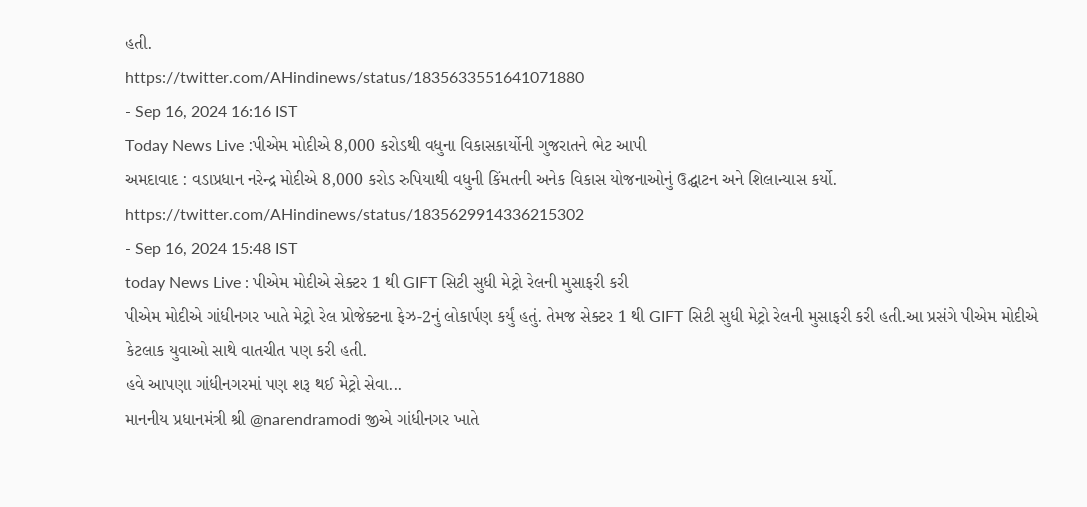હતી.
https://twitter.com/AHindinews/status/1835633551641071880
- Sep 16, 2024 16:16 IST
Today News Live :પીએમ મોદીએ 8,000 કરોડથી વધુના વિકાસકાર્યોની ગુજરાતને ભેટ આપી
અમદાવાદ : વડાપ્રધાન નરેન્દ્ર મોદીએ 8,000 કરોડ રુપિયાથી વધુની કિંમતની અનેક વિકાસ યોજનાઓનું ઉદ્ઘાટન અને શિલાન્યાસ કર્યો.
https://twitter.com/AHindinews/status/1835629914336215302
- Sep 16, 2024 15:48 IST
today News Live : પીએમ મોદીએ સેક્ટર 1 થી GIFT સિટી સુધી મેટ્રો રેલની મુસાફરી કરી
પીએમ મોદીએ ગાંધીનગર ખાતે મેટ્રો રેલ પ્રોજેક્ટના ફેઝ-2નું લોકાર્પણ કર્યું હતું. તેમજ સેક્ટર 1 થી GIFT સિટી સુધી મેટ્રો રેલની મુસાફરી કરી હતી.આ પ્રસંગે પીએમ મોદીએ કેટલાક યુવાઓ સાથે વાતચીત પણ કરી હતી.
હવે આપણા ગાંધીનગરમાં પણ શરૂ થઈ મેટ્રો સેવા...
માનનીય પ્રધાનમંત્રી શ્રી @narendramodi જીએ ગાંધીનગર ખાતે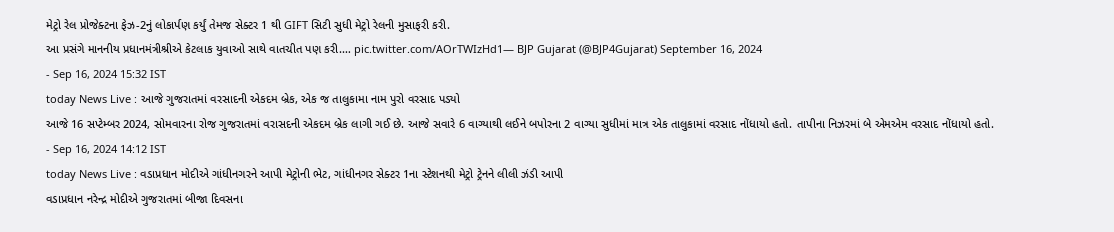મેટ્રો રેલ પ્રોજેક્ટના ફેઝ-2નું લોકાર્પણ કર્યું તેમજ સેક્ટર 1 થી GIFT સિટી સુધી મેટ્રો રેલની મુસાફરી કરી.
આ પ્રસંગે માનનીય પ્રધાનમંત્રીશ્રીએ કેટલાક યુવાઓ સાથે વાતચીત પણ કરી.… pic.twitter.com/AOrTWIzHd1— BJP Gujarat (@BJP4Gujarat) September 16, 2024
- Sep 16, 2024 15:32 IST
today News Live : આજે ગુજરાતમાં વરસાદની એકદમ બ્રેક, એક જ તાલુકામા નામ પુરો વરસાદ પડ્યો
આજે 16 સપ્ટેમ્બર 2024, સોમવારના રોજ ગુજરાતમાં વરાસદની એકદમ બ્રેક લાગી ગઈ છે. આજે સવારે 6 વાગ્યાથી લઈને બપોરના 2 વાગ્યા સુધીમાં માત્ર એક તાલુકામાં વરસાદ નોંધાયો હતો. તાપીના નિઝરમાં બે એમએમ વરસાદ નોંધાયો હતો.
- Sep 16, 2024 14:12 IST
today News Live : વડાપ્રધાન મોદીએ ગાંધીનગરને આપી મેટ્રોની ભેટ, ગાંધીનગર સેક્ટર 1ના સ્ટેશનથી મેટ્રો ટ્રેનને લીલી ઝંડી આપી
વડાપ્રધાન નરેન્દ્ર મોદીએ ગુજરાતમાં બીજા દિવસના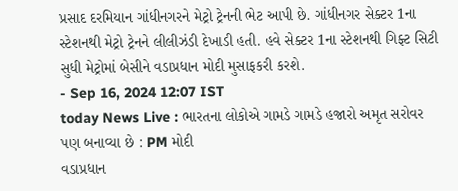પ્રસાદ દરમિયાન ગાંધીનગરને મેટ્રો ટ્રેનની ભેટ આપી છે. ગાંધીનગર સેક્ટર 1ના સ્ટેશનથી મેટ્રો ટ્રેનને લીલીઝંડી દેખાડી હતી. હવે સેક્ટર 1ના સ્ટેશનથી ગિફ્ટ સિટી સુધી મેટ્રોમાં બેસીને વડાપ્રધાન મોદી મુસાફકરી કરશે.
- Sep 16, 2024 12:07 IST
today News Live : ભારતના લોકોએ ગામડે ગામડે હજારો અમૃત સરોવર પણ બનાવ્યા છે : PM મોદી
વડાપ્રધાન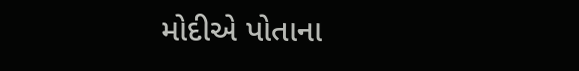મોદીએ પોતાના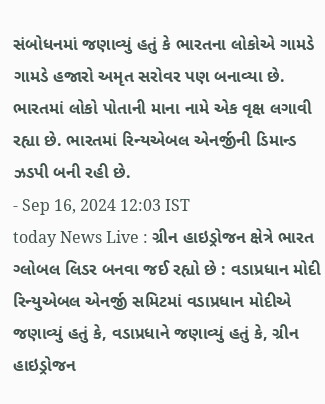સંબોધનમાં જણાવ્યું હતું કે ભારતના લોકોએ ગામડે ગામડે હજારો અમૃત સરોવર પણ બનાવ્યા છે. ભારતમાં લોકો પોતાની માના નામે એક વૃક્ષ લગાવી રહ્યા છે. ભારતમાં રિન્યએબલ એનર્જીની ડિમાન્ડ ઝડપી બની રહી છે.
- Sep 16, 2024 12:03 IST
today News Live : ગ્રીન હાઇડ્રોજન ક્ષેત્રે ભારત ગ્લોબલ લિડર બનવા જઈ રહ્યો છે : વડાપ્રધાન મોદી
રિન્યુએબલ એનર્જી સમિટમાં વડાપ્રધાન મોદીએ જણાવ્યું હતું કે, વડાપ્રધાને જણાવ્યું હતું કે, ગ્રીન હાઇડ્રોજન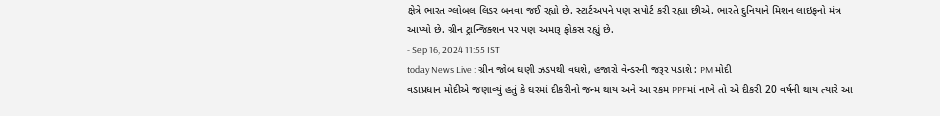ક્ષેત્રે ભારત ગ્લોબલ લિડર બનવા જઈ રહ્યો છે. સ્ટાર્ટઅપને પણ સપોર્ટ કરી રહ્યા છીએ. ભારતે દુનિયાને મિશન લાઇફનો મંત્ર આપ્યો છે. ગ્રીન ટ્રાન્જિક્શન પર પણ અમારૂ ફોકસ રહ્યું છે.
- Sep 16, 2024 11:55 IST
today News Live : ગ્રીન જોબ ઘણી ઝડપથી વધશે, હજારો વેન્ડરની જરૂર પડાશે : PM મોદી
વડાપ્રધાન મોદીએ જણાવ્યું હતું કે ઘરમાં દીકરીનો જન્મ થાય અને આ રકમ PPFમાં નાખે તો એ દીકરી 20 વર્ષની થાય ત્યારે આ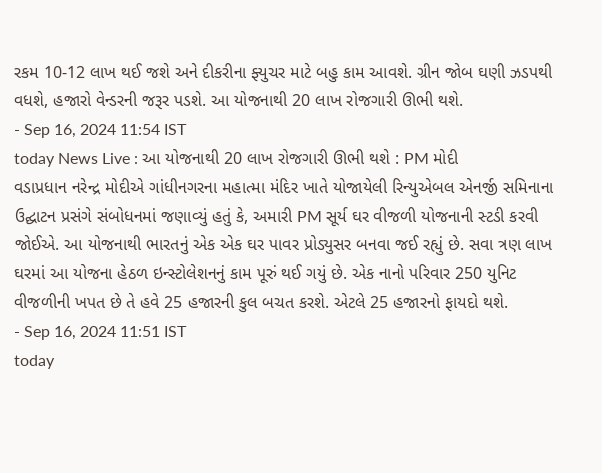રકમ 10-12 લાખ થઈ જશે અને દીકરીના ફ્યુચર માટે બહુ કામ આવશે. ગ્રીન જોબ ઘણી ઝડપથી વધશે, હજારો વેન્ડરની જરૂર પડશે. આ યોજનાથી 20 લાખ રોજગારી ઊભી થશે.
- Sep 16, 2024 11:54 IST
today News Live : આ યોજનાથી 20 લાખ રોજગારી ઊભી થશે : PM મોદી
વડાપ્રધાન નરેન્દ્ર મોદીએ ગાંધીનગરના મહાત્મા મંદિર ખાતે યોજાયેલી રિન્યુએબલ એનર્જી સમિનાના ઉદ્ઘાટન પ્રસંગે સંબોધનમાં જણાવ્યું હતું કે, અમારી PM સૂર્ય ઘર વીજળી યોજનાની સ્ટડી કરવી જોઈએ. આ યોજનાથી ભારતનું એક એક ઘર પાવર પ્રોડ્યુસર બનવા જઈ રહ્યું છે. સવા ત્રણ લાખ ઘરમાં આ યોજના હેઠળ ઇન્સ્ટોલેશનનું કામ પૂરું થઈ ગયું છે. એક નાનો પરિવાર 250 યુનિટ વીજળીની ખપત છે તે હવે 25 હજારની કુલ બચત કરશે. એટલે 25 હજારનો ફાયદો થશે.
- Sep 16, 2024 11:51 IST
today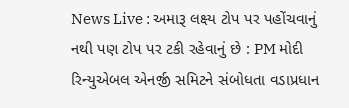News Live : અમારૂ લક્ષ્ય ટોપ પર પહોંચવાનું નથી પણ ટોપ પર ટકી રહેવાનું છે : PM મોદી
રિન્યુએબલ એનર્જી સમિટને સંબોધતા વડાપ્રધાન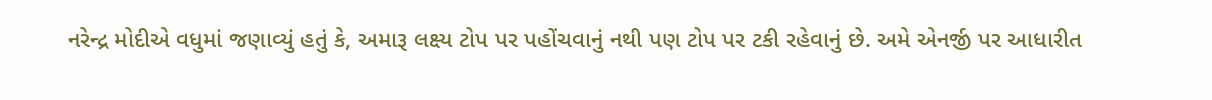નરેન્દ્ર મોદીએ વધુમાં જણાવ્યું હતું કે, અમારૂ લક્ષ્ય ટોપ પર પહોંચવાનું નથી પણ ટોપ પર ટકી રહેવાનું છે. અમે એનર્જી પર આધારીત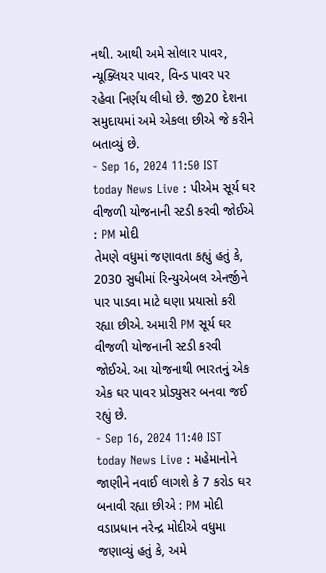નથી. આથી અમે સોલાર પાવર, ન્યૂક્લિયર પાવર, વિન્ડ પાવર પર રહેવા નિર્ણય લીધો છે. જી20 દેશના સમુદાયમાં અમે એકલા છીએ જે કરીને બતાવ્યું છે.
- Sep 16, 2024 11:50 IST
today News Live : પીએમ સૂર્ય ઘર વીજળી યોજનાની સ્ટડી કરવી જોઈએ : PM મોદી
તેમણે વધુમાં જણાવતા કહ્યું હતું કે, 2030 સુધીમાં રિન્યુએબલ એનર્જીને પાર પાડવા માટે ઘણા પ્રયાસો કરી રહ્યા છીએ. અમારી PM સૂર્ય ઘર વીજળી યોજનાની સ્ટડી કરવી જોઈએ. આ યોજનાથી ભારતનું એક એક ઘર પાવર પ્રોડ્યુસર બનવા જઈ રહ્યું છે.
- Sep 16, 2024 11:40 IST
today News Live : મહેમાનોને જાણીને નવાઈ લાગશે કે 7 કરોડ ઘર બનાવી રહ્યા છીએ : PM મોદી
વડાપ્રધાન નરેન્દ્ર મોદીએ વધુમા જણાવ્યું હતું કે, અમે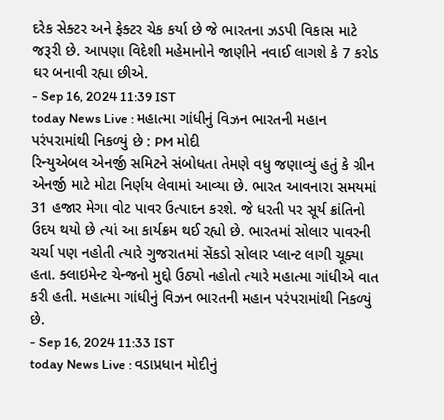દરેક સેક્ટર અને ફેક્ટર ચેક કર્યા છે જે ભારતના ઝડપી વિકાસ માટે જરૂરી છે. આપણા વિદેશી મહેમાનોને જાણીને નવાઈ લાગશે કે 7 કરોડ ઘર બનાવી રહ્યા છીએ.
- Sep 16, 2024 11:39 IST
today News Live : મહાત્મા ગાંધીનું વિઝન ભારતની મહાન પરંપરામાંથી નિકળ્યું છે : PM મોદી
રિન્યુએબલ એનર્જી સમિટને સંબોધતા તેમણે વધુ જણાવ્યું હતું કે ગ્રીન એનર્જી માટે મોટા નિર્ણય લેવામાં આવ્યા છે. ભારત આવનારા સમયમાં 31 હજાર મેગા વોટ પાવર ઉત્પાદન કરશે. જે ધરતી પર સૂર્ય ક્રાંતિનો ઉદય થયો છે ત્યાં આ કાર્યક્રમ થઈ રહ્યો છે. ભારતમાં સોલાર પાવરની ચર્ચા પણ નહોતી ત્યારે ગુજરાતમાં સેંકડો સોલાર પ્લાન્ટ લાગી ચૂક્યા હતા. ક્લાઇમેન્ટ ચેન્જનો મુદ્દો ઉઠ્યો નહોતો ત્યારે મહાત્મા ગાંધીએ વાત કરી હતી. મહાત્મા ગાંધીનું વિઝન ભારતની મહાન પરંપરામાંથી નિકળ્યું છે.
- Sep 16, 2024 11:33 IST
today News Live : વડાપ્રધાન મોદીનું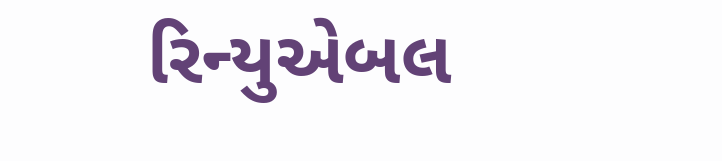રિન્યુએબલ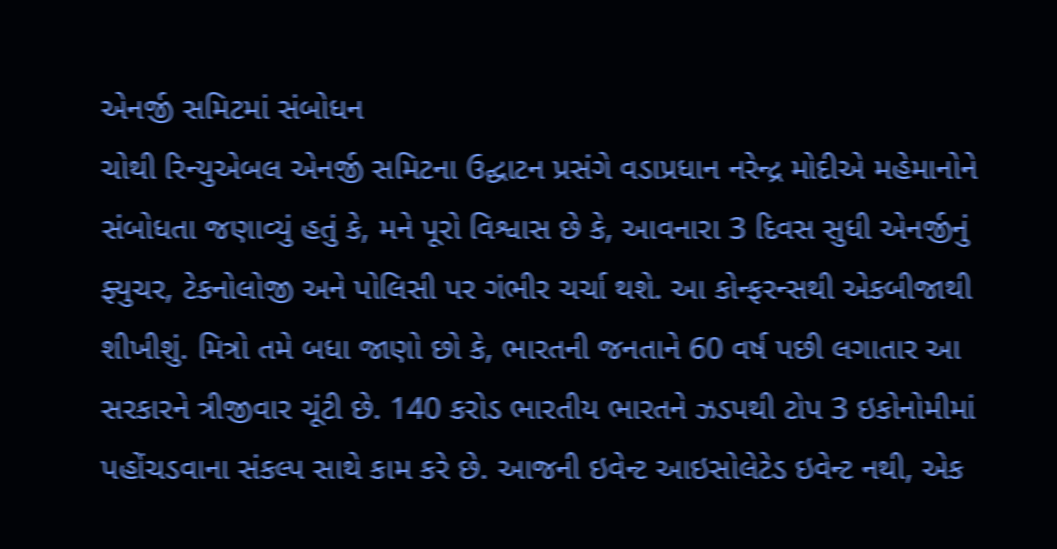એનર્જી સમિટમાં સંબોધન
ચોથી રિન્યુએબલ એનર્જી સમિટના ઉદ્ઘાટન પ્રસંગે વડાપ્રધાન નરેન્દ્ર મોદીએ મહેમાનોને સંબોધતા જણાવ્યું હતું કે, મને પૂરો વિશ્વાસ છે કે, આવનારા 3 દિવસ સુધી એનર્જીનું ફ્યુચર, ટેકનોલોજી અને પોલિસી પર ગંભીર ચર્ચા થશે. આ કોન્ફરન્સથી એકબીજાથી શીખીશું. મિત્રો તમે બધા જાણો છો કે, ભારતની જનતાને 60 વર્ષ પછી લગાતાર આ સરકારને ત્રીજીવાર ચૂંટી છે. 140 કરોડ ભારતીય ભારતને ઝડપથી ટોપ 3 ઇકોનોમીમાં પહોંચડવાના સંકલ્પ સાથે કામ કરે છે. આજની ઇવેન્ટ આઇસોલેટેડ ઇવેન્ટ નથી, એક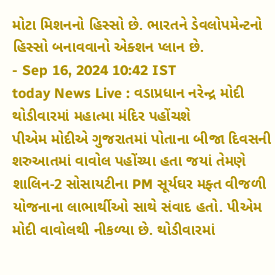મોટા મિશનનો હિસ્સો છે. ભારતને ડેવલોપમેન્ટનો હિસ્સો બનાવવાનો એક્શન પ્લાન છે.
- Sep 16, 2024 10:42 IST
today News Live : વડાપ્રધાન નરેન્દ્ર મોદી થોડીવારમાં મહાત્મા મંદિર પહોંચશે
પીએમ મોદીએ ગુજરાતમાં પોતાના બીજા દિવસની શરુઆતમાં વાવોલ પહોંચ્યા હતા જયાં તેમણે શાલિન-2 સોસાયટીના PM સૂર્યઘર મફ્ત વીજળી યોજનાના લાભાર્થીઓ સાથે સંવાદ હતો. પીએમ મોદી વાવોલથી નીકળ્યા છે. થોડીવારમાં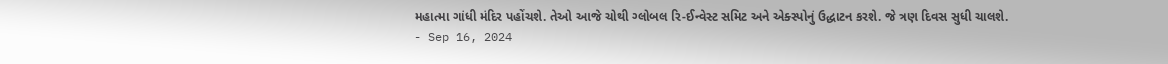મહાત્મા ગાંધી મંદિર પહોંચશે. તેઓ આજે ચોથી ગ્લોબલ રિ-ઈન્વેસ્ટ સમિટ અને એક્સ્પોનું ઉદ્ધાટન કરશે. જે ત્રણ દિવસ સુધી ચાલશે.
- Sep 16, 2024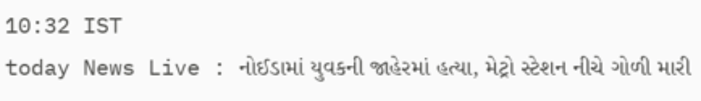10:32 IST
today News Live : નોઈડામાં યુવકની જાહેરમાં હત્યા, મેટ્રો સ્ટેશન નીચે ગોળી મારી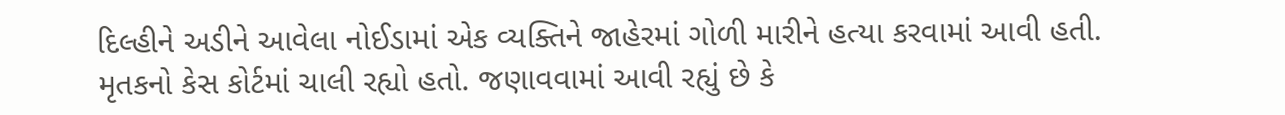દિલ્હીને અડીને આવેલા નોઈડામાં એક વ્યક્તિને જાહેરમાં ગોળી મારીને હત્યા કરવામાં આવી હતી. મૃતકનો કેસ કોર્ટમાં ચાલી રહ્યો હતો. જણાવવામાં આવી રહ્યું છે કે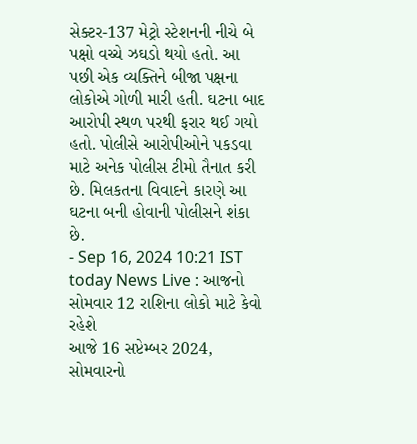સેક્ટર-137 મેટ્રો સ્ટેશનની નીચે બે પક્ષો વચ્ચે ઝઘડો થયો હતો. આ પછી એક વ્યક્તિને બીજા પક્ષના લોકોએ ગોળી મારી હતી. ઘટના બાદ આરોપી સ્થળ પરથી ફરાર થઈ ગયો હતો. પોલીસે આરોપીઓને પકડવા માટે અનેક પોલીસ ટીમો તૈનાત કરી છે. મિલકતના વિવાદને કારણે આ ઘટના બની હોવાની પોલીસને શંકા છે.
- Sep 16, 2024 10:21 IST
today News Live : આજનો સોમવાર 12 રાશિના લોકો માટે કેવો રહેશે
આજે 16 સપ્ટેમ્બર 2024, સોમવારનો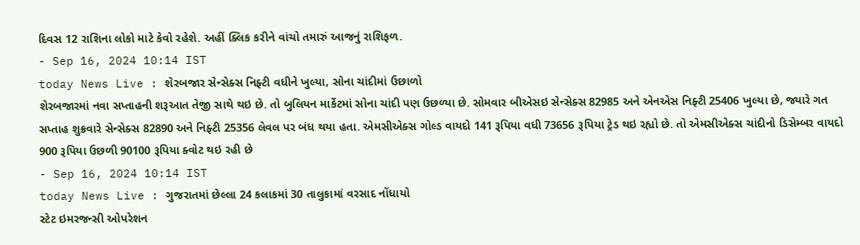દિવસ 12 રાશિના લોકો માટે કેવો રહેશે. અહીં ક્લિક કરીને વાંચો તમારું આજનું રાશિફળ.
- Sep 16, 2024 10:14 IST
today News Live : શેરબજાર સેન્સેક્સ નિફ્ટી વધીને ખુલ્યા, સોના ચાંદીમાં ઉછાળો
શેરબજારમાં નવા સપ્તાહની શરૂઆત તેજી સાથે થઇ છે. તો બુલિયન માર્કેટમાં સોના ચાંદી પણ ઉછળ્યા છે. સોમવાર બીએસઇ સેન્સેક્સ 82985 અને એનએસ નિફ્ટી 25406 ખુલ્યા છે, જ્યારે ગત સપ્તાહ શુક્રવારે સેન્સેક્સ 82890 અને નિફ્ટી 25356 લેવલ પર બંધ થયા હતા. એમસીએક્સ ગોલ્ડ વાયદો 141 રૂપિયા વધી 73656 રૂપિયા ટ્રેડ થઇ રહ્યો છે. તો એમસીએક્સ ચાંદીનો ડિસેમ્બર વાયદો 900 રૂપિયા ઉછળી 90100 રૂપિયા ક્વોટ થઇ રહી છે
- Sep 16, 2024 10:14 IST
today News Live : ગુજરાતમાં છેલ્લા 24 કલાકમાં 30 તાલુકામાં વરસાદ નોંધાયો
સ્ટેટ ઇમરજન્સી ઓપરેશન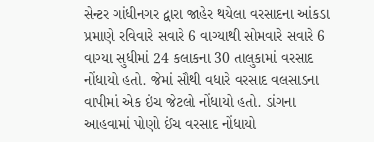સેન્ટર ગાંધીનગર દ્વારા જાહેર થયેલા વરસાદના આંકડા પ્રમાણે રવિવારે સવારે 6 વાગ્યાથી સોમવારે સવારે 6 વાગ્યા સુધીમાં 24 કલાકના 30 તાલુકામાં વરસાદ નોંધાયો હતો. જેમાં સૌથી વધારે વરસાદ વલસાડના વાપીમાં એક ઇંચ જેટલો નોંધાયો હતો. ડાંગના આહવામાં પોણો ઈંચ વરસાદ નોંધાયો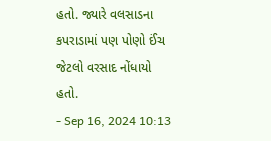હતો. જ્યારે વલસાડના કપરાડામાં પણ પોણો ઈંચ જેટલો વરસાદ નોંધાયો હતો.
- Sep 16, 2024 10:13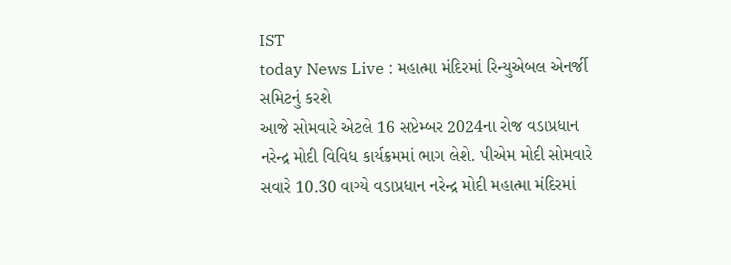IST
today News Live : મહાત્મા મંદિરમાં રિન્યુએબલ એનર્જી સમિટનું કરશે
આજે સોમવારે એટલે 16 સપ્ટેમ્બર 2024ના રોજ વડાપ્રધાન નરેન્દ્ર મોદી વિવિધ કાર્યક્રમમાં ભાગ લેશે. પીએમ મોદી સોમવારે સવારે 10.30 વાગ્યે વડાપ્રધાન નરેન્દ્ર મોદી મહાત્મા મંદિરમાં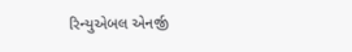રિન્યુએબલ એનર્જી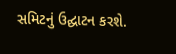સમિટનું ઉદ્ઘાટન કરશે.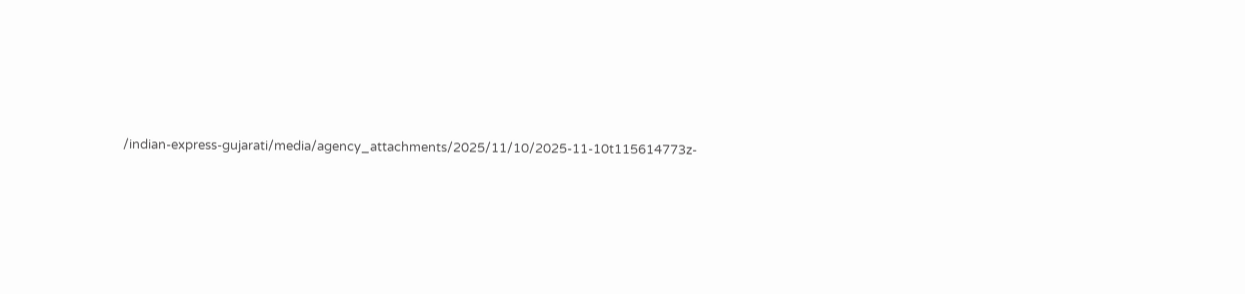/indian-express-gujarati/media/agency_attachments/2025/11/10/2025-11-10t115614773z-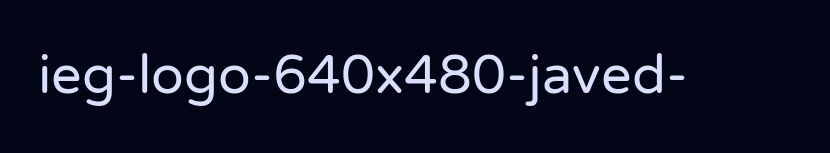ieg-logo-640x480-javed-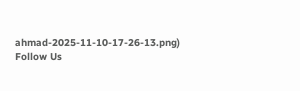ahmad-2025-11-10-17-26-13.png)
Follow Us